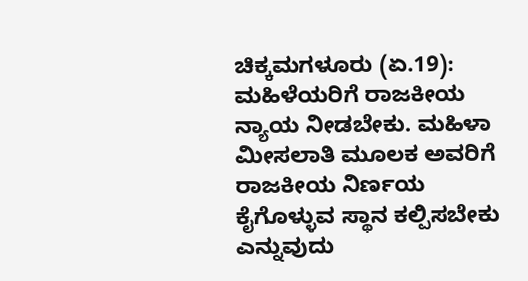ಚಿಕ್ಕಮಗಳೂರು (ಏ.19): ಮಹಿಳೆಯರಿಗೆ ರಾಜಕೀಯ ನ್ಯಾಯ ನೀಡಬೇಕು. ಮಹಿಳಾ ಮೀಸಲಾತಿ ಮೂಲಕ ಅವರಿಗೆ ರಾಜಕೀಯ ನಿರ್ಣಯ ಕೈಗೊಳ್ಳುವ ಸ್ಥಾನ ಕಲ್ಪಿಸಬೇಕು ಎನ್ನುವುದು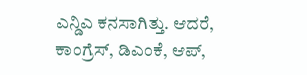ಎನ್ಡಿಎ ಕನಸಾಗಿತ್ತು. ಆದರೆ, ಕಾಂಗ್ರೆಸ್, ಡಿಎಂಕೆ, ಆಪ್,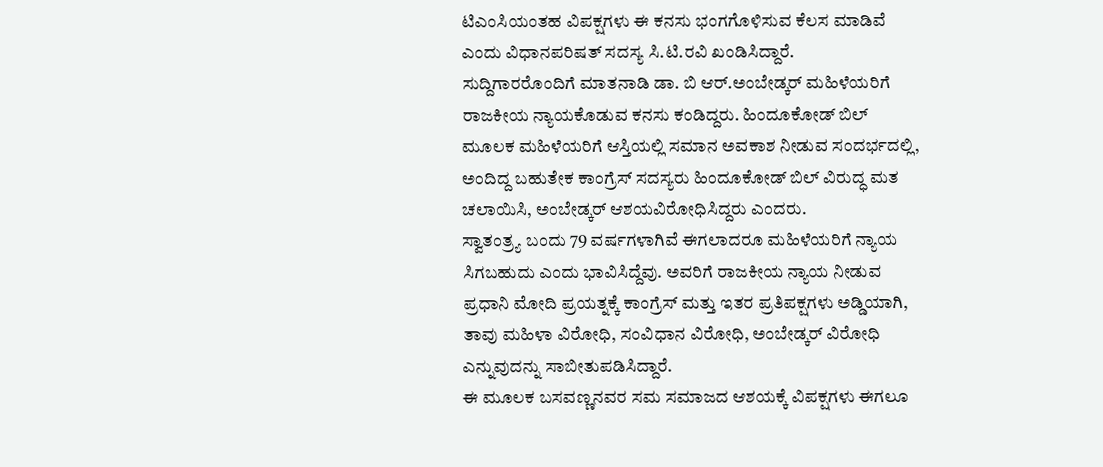ಟಿಎಂಸಿಯಂತಹ ವಿಪಕ್ಷಗಳು ಈ ಕನಸು ಭಂಗಗೊಳಿಸುವ ಕೆಲಸ ಮಾಡಿವೆ ಎಂದು ವಿಧಾನಪರಿಷತ್ ಸದಸ್ಯ ಸಿ.ಟಿ.ರವಿ ಖಂಡಿಸಿದ್ದಾರೆ.
ಸುದ್ದಿಗಾರರೊಂದಿಗೆ ಮಾತನಾಡಿ ಡಾ. ಬಿ ಆರ್.ಅಂಬೇಡ್ಕರ್ ಮಹಿಳೆಯರಿಗೆ ರಾಜಕೀಯ ನ್ಯಾಯಕೊಡುವ ಕನಸು ಕಂಡಿದ್ದರು. ಹಿಂದೂಕೋಡ್ ಬಿಲ್ ಮೂಲಕ ಮಹಿಳೆಯರಿಗೆ ಆಸ್ತಿಯಲ್ಲಿ ಸಮಾನ ಅವಕಾಶ ನೀಡುವ ಸಂದರ್ಭದಲ್ಲಿ, ಅಂದಿದ್ದ ಬಹುತೇಕ ಕಾಂಗ್ರೆಸ್ ಸದಸ್ಯರು ಹಿಂದೂಕೋಡ್ ಬಿಲ್ ವಿರುದ್ಧ ಮತ ಚಲಾಯಿಸಿ, ಅಂಬೇಡ್ಕರ್ ಆಶಯವಿರೋಧಿಸಿದ್ದರು ಎಂದರು.
ಸ್ವಾತಂತ್ರ್ಯ ಬಂದು 79 ವರ್ಷಗಳಾಗಿವೆ ಈಗಲಾದರೂ ಮಹಿಳೆಯರಿಗೆ ನ್ಯಾಯ ಸಿಗಬಹುದು ಎಂದು ಭಾವಿಸಿದ್ದೆವು. ಅವರಿಗೆ ರಾಜಕೀಯ ನ್ಯಾಯ ನೀಡುವ ಪ್ರಧಾನಿ ಮೋದಿ ಪ್ರಯತ್ನಕ್ಕೆ ಕಾಂಗ್ರೆಸ್ ಮತ್ತು ಇತರ ಪ್ರತಿಪಕ್ಷಗಳು ಅಡ್ಡಿಯಾಗಿ, ತಾವು ಮಹಿಳಾ ವಿರೋಧಿ, ಸಂವಿಧಾನ ವಿರೋಧಿ, ಅಂಬೇಡ್ಕರ್ ವಿರೋಧಿ ಎನ್ನುವುದನ್ನು ಸಾಬೀತುಪಡಿಸಿದ್ದಾರೆ.
ಈ ಮೂಲಕ ಬಸವಣ್ಣನವರ ಸಮ ಸಮಾಜದ ಆಶಯಕ್ಕೆ ವಿಪಕ್ಷಗಳು ಈಗಲೂ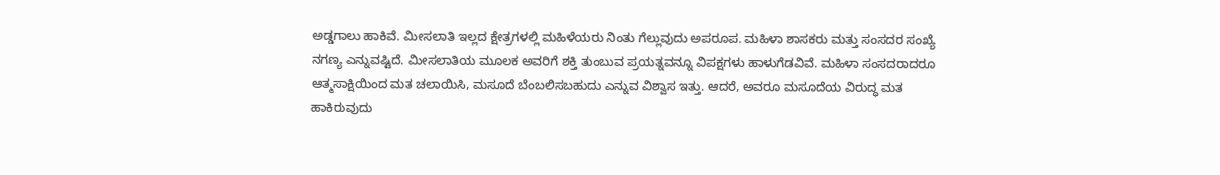ಅಡ್ಡಗಾಲು ಹಾಕಿವೆ. ಮೀಸಲಾತಿ ಇಲ್ಲದ ಕ್ಷೇತ್ರಗಳಲ್ಲಿ ಮಹಿಳೆಯರು ನಿಂತು ಗೆಲ್ಲುವುದು ಅಪರೂಪ. ಮಹಿಳಾ ಶಾಸಕರು ಮತ್ತು ಸಂಸದರ ಸಂಖ್ಯೆ ನಗಣ್ಯ ಎನ್ನುವಷ್ಟಿದೆ. ಮೀಸಲಾತಿಯ ಮೂಲಕ ಅವರಿಗೆ ಶಕ್ತಿ ತುಂಬುವ ಪ್ರಯತ್ನವನ್ನೂ ವಿಪಕ್ಷಗಳು ಹಾಳುಗೆಡವಿವೆ. ಮಹಿಳಾ ಸಂಸದರಾದರೂ ಆತ್ಮಸಾಕ್ಷಿಯಿಂದ ಮತ ಚಲಾಯಿಸಿ, ಮಸೂದೆ ಬೆಂಬಲಿಸಬಹುದು ಎನ್ನುವ ವಿಶ್ವಾಸ ಇತ್ತು. ಆದರೆ, ಅವರೂ ಮಸೂದೆಯ ವಿರುದ್ಧ ಮತ ಹಾಕಿರುವುದು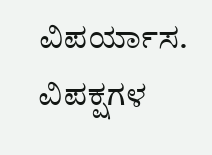ವಿಪರ್ಯಾಸ. ವಿಪಕ್ಷಗಳ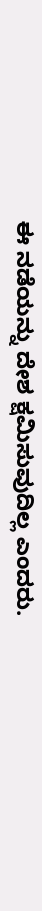ಈ ನಡೆಯನ್ನು ದೇಶ ಕ್ಷಮಿಸುವುದಿಲ್ಲ ಎಂದರು.